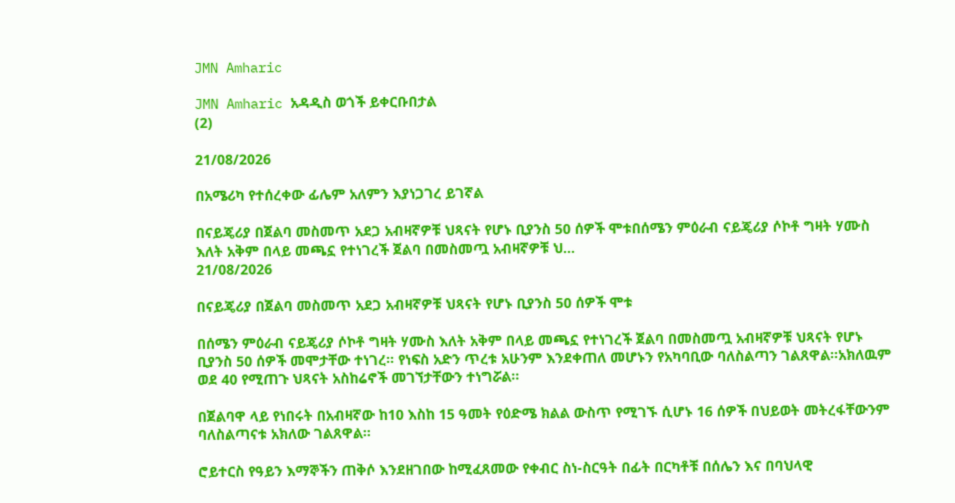JMN Amharic

JMN Amharic አዳዲስ ወጎች ይቀርቡበታል
(2)

21/08/2026

በአሜሪካ የተሰረቀው ፊሌም አለምን እያነጋገረ ይገኛል

በናይጄሪያ በጀልባ መስመጥ አደጋ አብዛኛዎቹ ህጻናት የሆኑ ቢያንስ 50 ሰዎች ሞቱበሰሜን ምዕራብ ናይጄሪያ ሶኮቶ ግዛት ሃሙስ እለት አቅም በላይ መጫኗ የተነገረች ጀልባ በመስመጧ አብዛኛዎቹ ህ...
21/08/2026

በናይጄሪያ በጀልባ መስመጥ አደጋ አብዛኛዎቹ ህጻናት የሆኑ ቢያንስ 50 ሰዎች ሞቱ

በሰሜን ምዕራብ ናይጄሪያ ሶኮቶ ግዛት ሃሙስ እለት አቅም በላይ መጫኗ የተነገረች ጀልባ በመስመጧ አብዛኛዎቹ ህጻናት የሆኑ ቢያንስ 50 ሰዎች መሞታቸው ተነገረ። የነፍስ አድን ጥረቱ አሁንም እንደቀጠለ መሆኑን የአካባቢው ባለስልጣን ገልጸዋል።አክለዉም ወደ 40 የሚጠጉ ህጻናት አስከሬኖች መገኘታቸውን ተነግሯል፡፡

በጀልባዋ ላይ የነበሩት በአብዛኛው ከ10 እስከ 15 ዓመት የዕድሜ ክልል ውስጥ የሚገኙ ሲሆኑ 16 ሰዎች በህይወት መትረፋቸውንም ባለስልጣናቱ አክለው ገልጸዋል።

ሮይተርስ የዓይን እማኞችን ጠቅሶ እንደዘገበው ከሚፈጸመው የቀብር ስነ-ስርዓት በፊት በርካቶቹ በሰሌን እና በባህላዊ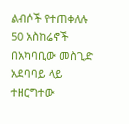ልብሶች የተጠቀለሉ 50 አስከሬኖች በአካባቢው መስጊድ አደባባይ ላይ ተዘርግተው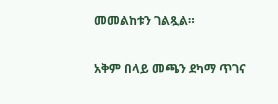መመልከቱን ገልጿል።

አቅም በላይ መጫን ደካማ ጥገና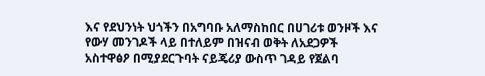እና የደህንነት ህጎችን በአግባቡ አለማስከበር በሀገሪቱ ወንዞች እና የውሃ መንገዶች ላይ በተለይም በዝናብ ወቅት ለአደጋዎች አስተዋፅዖ በሚያደርጉባት ናይጄሪያ ውስጥ ገዳይ የጀልባ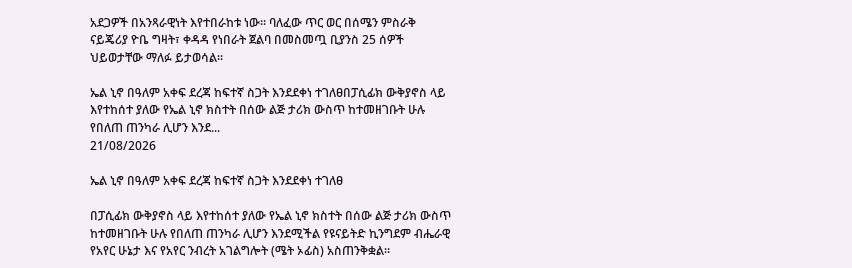አደጋዎች በአንጻራዊነት እየተበራከቱ ነው። ባለፈው ጥር ወር በሰሜን ምስራቅ ናይጄሪያ ዮቤ ግዛት፣ ቀዳዳ የነበራት ጀልባ በመስመጧ ቢያንስ 25 ሰዎች ህይወታቸው ማለፉ ይታወሳል።

ኤል ኒኖ በዓለም አቀፍ ደረጃ ከፍተኛ ስጋት እንደደቀነ ተገለፀበፓሲፊክ ውቅያኖስ ላይ እየተከሰተ ያለው የኤል ኒኖ ክስተት በሰው ልጅ ታሪክ ውስጥ ከተመዘገቡት ሁሉ የበለጠ ጠንካራ ሊሆን እንደ...
21/08/2026

ኤል ኒኖ በዓለም አቀፍ ደረጃ ከፍተኛ ስጋት እንደደቀነ ተገለፀ

በፓሲፊክ ውቅያኖስ ላይ እየተከሰተ ያለው የኤል ኒኖ ክስተት በሰው ልጅ ታሪክ ውስጥ ከተመዘገቡት ሁሉ የበለጠ ጠንካራ ሊሆን እንደሚችል የዩናይትድ ኪንግደም ብሔራዊ የአየር ሁኔታ እና የአየር ንብረት አገልግሎት (ሜት ኦፊስ) አስጠንቅቋል።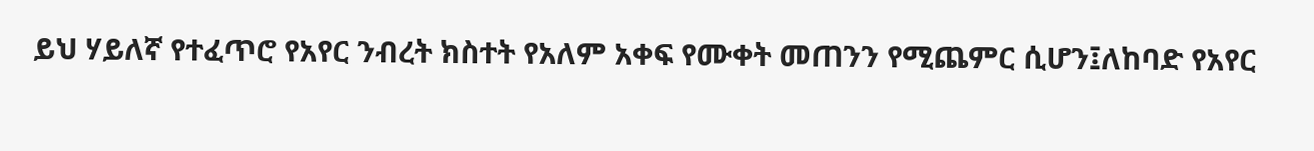ይህ ሃይለኛ የተፈጥሮ የአየር ንብረት ክስተት የአለም አቀፍ የሙቀት መጠንን የሚጨምር ሲሆን፤ለከባድ የአየር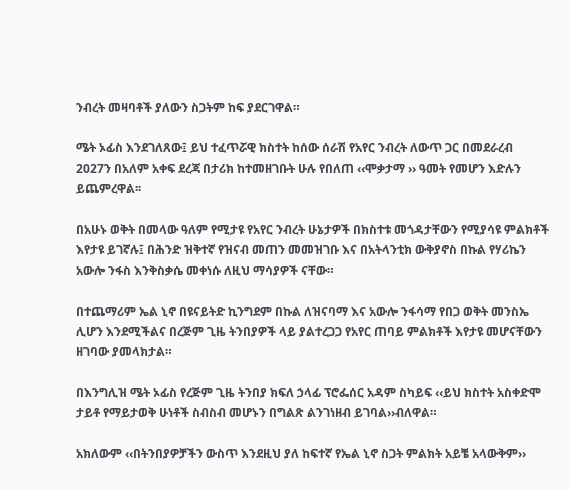ንብረት መዛባቶች ያለውን ስጋትም ከፍ ያደርገዋል።

ሜት ኦፊስ እንደገለጸው፤ ይህ ተፈጥሯዊ ክስተት ከሰው ሰራሽ የአየር ንብረት ለውጥ ጋር በመደራረብ 2027ን በአለም አቀፍ ደረጃ በታሪክ ከተመዘገቡት ሁሉ የበለጠ ‹‹ሞቃታማ ›› ዓመት የመሆን እድሉን ይጨምረዋል፡፡

በአሁኑ ወቅት በመላው ዓለም የሚታዩ የአየር ንብረት ሁኔታዎች በክስተቱ መጎዳታቸውን የሚያሳዩ ምልክቶች እየታዩ ይገኛሉ፤ በሕንድ ዝቅተኛ የዝናብ መጠን መመዝገቡ እና በአትላንቲክ ውቅያኖስ በኩል የሃሪኬን አውሎ ንፋስ እንቅስቃሴ መቀነሱ ለዚህ ማሳያዎች ናቸው።

በተጨማሪም ኤል ኒኖ በዩናይትድ ኪንግደም በኩል ለዝናባማ እና አውሎ ንፋሳማ የበጋ ወቅት መንስኤ ሊሆን እንደሚችልና በረጅም ጊዜ ትንበያዎች ላይ ያልተረጋጋ የአየር ጠባይ ምልክቶች እየታዩ መሆናቸውን ዘገባው ያመላክታል።

በእንግሊዝ ሜት ኦፊስ የረጅም ጊዜ ትንበያ ክፍለ ኃላፊ ፕሮፌሰር አዳም ስካይፍ ‹‹ይህ ክስተት አስቀድሞ ታይቶ የማይታወቅ ሁነቶች ስብስብ መሆኑን በግልጽ ልንገነዘብ ይገባል››ብለዋል።

አክለውም ‹‹በትንበያዎቻችን ውስጥ እንደዚህ ያለ ከፍተኛ የኤል ኒኖ ስጋት ምልክት አይቼ አላውቅም››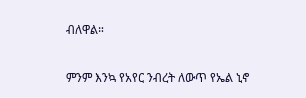ብለዋል።

ምንም እንኳ የአየር ንብረት ለውጥ የኤል ኒኖ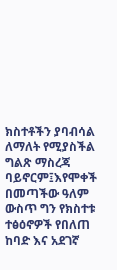ክስተቶችን ያባብሳል ለማለት የሚያስችል ግልጽ ማስረጃ ባይኖርም፤እየሞቀች በመጣችው ዓለም ውስጥ ግን የክስተቱ ተፅዕኖዎች የበለጠ ከባድ እና አደገኛ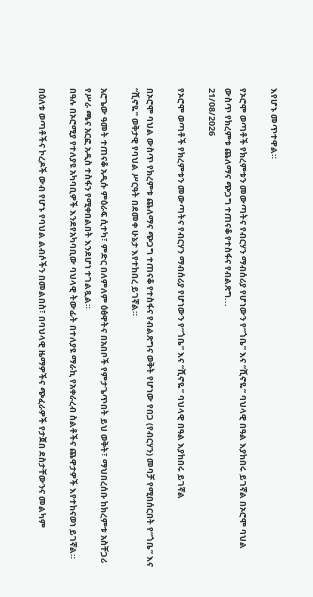እየሆኑ መጥተዋል።

የኦሮሞ ወጣቶች የክረምቱን መውጣትና የብርሃን ማብሰሪያ የሆነውን የ“ጎቤ” እና “ሺኖዬ” ባህላዊ በዓል እያከበሩ ይገኛል በኦሮሞ ባህል ውስጥ የክረምቱ ጨለማና ጭጋግ ተጠናቆ የተስፋና የብልጽግ...
21/08/2026

የኦሮሞ ወጣቶች የክረምቱን መውጣትና የብርሃን ማብሰሪያ የሆነውን የ“ጎቤ” እና “ሺኖዬ” ባህላዊ በዓል እያከበሩ ይገኛል

በኦሮሞ ባህል ውስጥ የክረምቱ ጨለማና ጭጋግ ተጠናቆ የተስፋና የብልጽግና ወቅት የሆነው የበጋ (የብርሃን) መባቻ የሚበሰርበት የ“ጎቤ” እና “ሺኖዬ” ወቅታዊ የባህል ሥርዓት በደመቀ ሁኔታ እየተከበረ ይገኛል።

አሮጌው ዓመት ተጠናቆ አዲሱ ምዕራፍ ሲተካ፣ ምድር በለምለም ዕፅዋትና በአበቦች የምታጌጥበት ይህ ወቅት፣ ማህበረሰቡ ከክረምቱ አስቸጋሪ የሥራ ጫና አርፎ አዲስ ተስፋን የሚቀበልበት እንደሆነ ተገልጿል።
በዓሉ በኦሮሚያ የተለያዩ አካባቢዎች እንደየአካባቢው ባህላዊ ትውፊት በተለያዩ ማራኪ የአቀራረብ ስልቶችና ጨዋታዎች እየተከናወነ ይገኛል።

በዕለቱ ወጣቶችና ኮረዶች ውብ የሆኑ የባህል ልብሶችን በመልበስ፣ በባህላዊ ዜማዎችና ጭፈራዎች የታጀበ ደስታቸውንና መልካም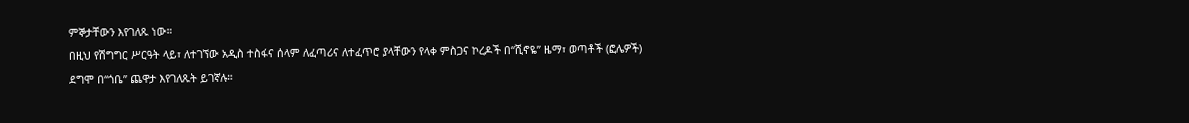ምኞታቸውን እየገለጹ ነው።
በዚህ የሽግግር ሥርዓት ላይ፣ ለተገኘው አዲስ ተስፋና ሰላም ለፈጣሪና ለተፈጥሮ ያላቸውን የላቀ ምስጋና ኮረዶች በ“ሺኖዬ” ዜማ፣ ወጣቶች (ፎሌዎች) ደግሞ በ“ጎቤ” ጨዋታ እየገለጹት ይገኛሉ።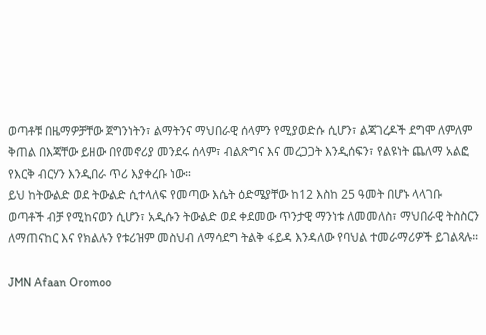ወጣቶቹ በዜማዎቻቸው ጀግንነትን፣ ልማትንና ማህበራዊ ሰላምን የሚያወድሱ ሲሆን፣ ልጃገረዶች ደግሞ ለምለም ቅጠል በእጃቸው ይዘው በየመኖሪያ መንደሩ ሰላም፣ ብልጽግና እና መረጋጋት እንዲሰፍን፣ የልዩነት ጨለማ አልፎ የእርቅ ብርሃን እንዲበራ ጥሪ እያቀረቡ ነው።
ይህ ከትውልድ ወደ ትውልድ ሲተላለፍ የመጣው እሴት ዕድሜያቸው ከ12 እስከ 25 ዓመት በሆኑ ላላገቡ ወጣቶች ብቻ የሚከናወን ሲሆን፣ አዲሱን ትውልድ ወደ ቀደመው ጥንታዊ ማንነቱ ለመመለስ፣ ማህበራዊ ትስስርን ለማጠናከር እና የክልሉን የቱሪዝም መስህብ ለማሳደግ ትልቅ ፋይዳ እንዳለው የባህል ተመራማሪዎች ይገልጻሉ።

JMN Afaan Oromoo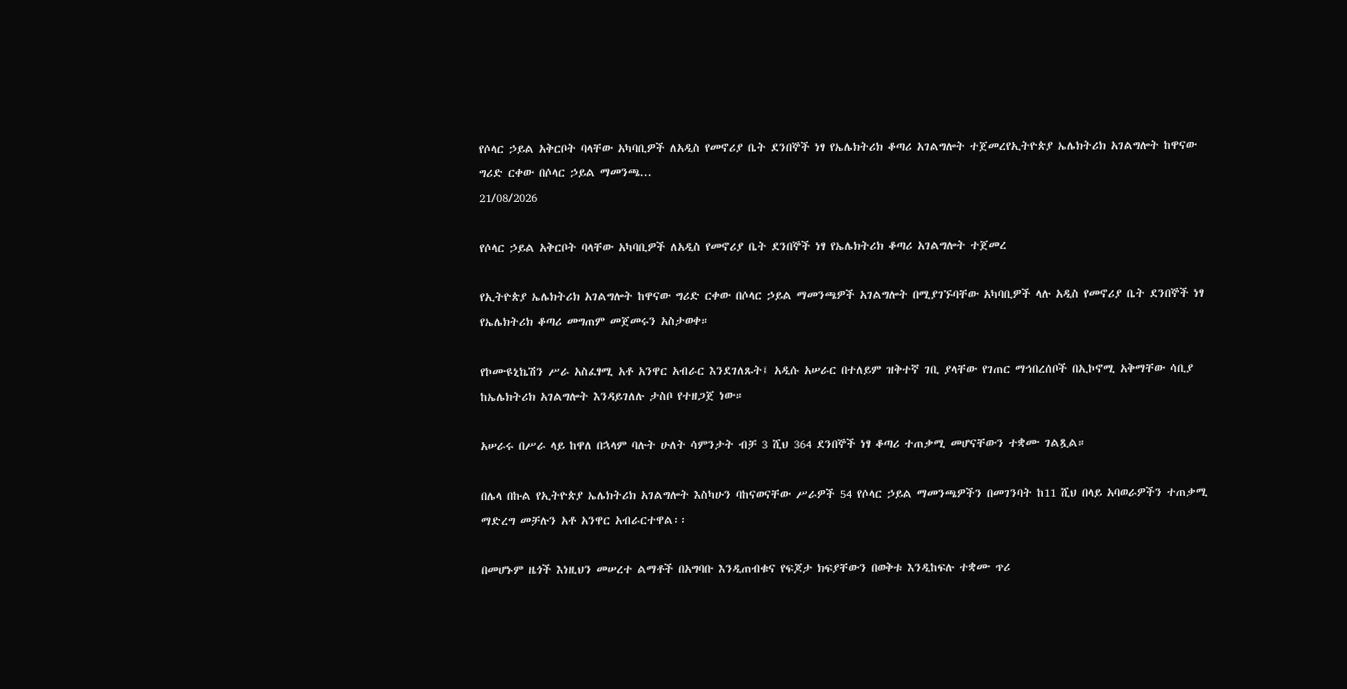የሶላር ኃይል አቅርቦት ባላቸው አካባቢዎች ለአዲስ የመኖሪያ ቤት ደንበኞች ነፃ የኤሌክትሪክ ቆጣሪ አገልግሎት ተጀመረየኢትዮጵያ ኤሌክትሪክ አገልግሎት ከዋናው ግሪድ ርቀው በሶላር ኃይል ማመንጫ...
21/08/2026

የሶላር ኃይል አቅርቦት ባላቸው አካባቢዎች ለአዲስ የመኖሪያ ቤት ደንበኞች ነፃ የኤሌክትሪክ ቆጣሪ አገልግሎት ተጀመረ

የኢትዮጵያ ኤሌክትሪክ አገልግሎት ከዋናው ግሪድ ርቀው በሶላር ኃይል ማመንጫዎች አገልግሎት በሚያገኙባቸው አካባቢዎች ላሉ አዲስ የመኖሪያ ቤት ደንበኞች ነፃ የኤሌክትሪክ ቆጣሪ መግጠም መጀመሩን አስታወቀ።

የኮሙዩኒኬሽን ሥራ አስፈፃሚ አቶ አንዋር አብራር እንደገለጹት፤ አዲሱ አሠራር በተለይም ዝቅተኛ ገቢ ያላቸው የገጠር ማኅበረሰቦች በኢኮኖሚ አቅማቸው ሳቢያ ከኤሌክትሪክ አገልግሎት እንዳይገለሉ ታስቦ የተዘጋጀ ነው።

አሠራሩ በሥራ ላይ ከዋለ በኋላም ባሉት ሁለት ሳምንታት ብቻ 3 ሺህ 364 ደንበኞች ነፃ ቆጣሪ ተጠቃሚ መሆናቸውን ተቋሙ ገልጿል።

በሌላ በኩል የኢትዮጵያ ኤሌክትሪክ አገልግሎት እስካሁን ባከናወናቸው ሥራዎች 54 የሶላር ኃይል ማመንጫዎችን በመገንባት ከ11 ሺህ በላይ አባወራዎችን ተጠቃሚ ማድረግ መቻሉን አቶ አንዋር አብራርተዋል፡፡

በመሆኑም ዜጎች እነዚህን መሠረተ ልማቶች በአግባቡ እንዲጠብቁና የፍጆታ ክፍያቸውን በወቅቱ እንዲከፍሉ ተቋሙ ጥሪ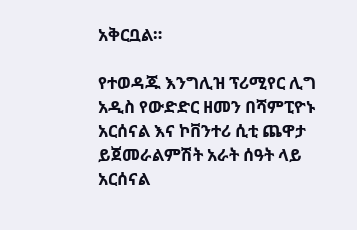አቅርቧል።

የተወዳጁ እንግሊዝ ፕሪሚየር ሊግ አዲስ የውድድር ዘመን በሻምፒዮኑ አርሰናል እና ኮቨንተሪ ሲቲ ጨዋታ ይጀመራልምሽት አራት ሰዓት ላይ አርሰናል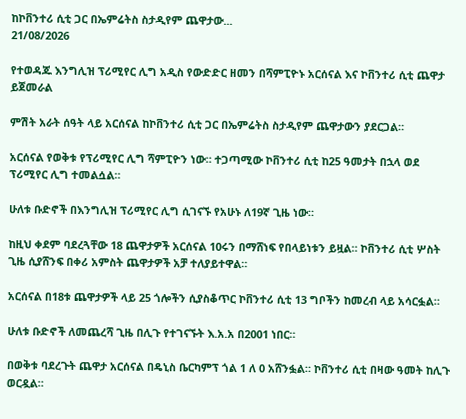ከኮቨንተሪ ሲቲ ጋር በኤምሬትስ ስታዲየም ጨዋታው...
21/08/2026

የተወዳጁ እንግሊዝ ፕሪሚየር ሊግ አዲስ የውድድር ዘመን በሻምፒዮኑ አርሰናል እና ኮቨንተሪ ሲቲ ጨዋታ ይጀመራል

ምሽት አራት ሰዓት ላይ አርሰናል ከኮቨንተሪ ሲቲ ጋር በኤምሬትስ ስታዲየም ጨዋታውን ያደርጋል።

አርሰናል የወቅቱ የፕሪሚየር ሊግ ሻምፒዮን ነው። ተጋጣሚው ኮቨንተሪ ሲቲ ከ25 ዓመታት በኋላ ወደ ፕሪሚየር ሊግ ተመልሷል።

ሁለቱ ቡድኖች በእንግሊዝ ፕሪሚየር ሊግ ሲገናኙ የአሁኑ ለ19ኛ ጊዜ ነው።

ከዚህ ቀደም ባደረጓቸው 18 ጨዋታዎች አርሰናል 10ሩን በማሸነፍ የበላይነቱን ይዟል። ኮቨንተሪ ሲቲ ሦስት ጊዜ ሲያሸንፍ በቀሪ አምስት ጨዋታዎች አቻ ተለያይተዋል።

አርሰናል በ18ቱ ጨዋታዎች ላይ 25 ጎሎችን ሲያስቆጥር ኮቨንተሪ ሲቲ 13 ግቦችን ከመረብ ላይ አሳርፏል።

ሁለቱ ቡድኖች ለመጨረሻ ጊዜ በሊጉ የተገናኙት እ.አ.አ በ2001 ነበር።

በወቅቱ ባደረጉት ጨዋታ አርሰናል በዴኒስ ቤርካምፕ ጎል 1 ለ 0 አሸንፏል። ኮቨንተሪ ሲቲ በዛው ዓመት ከሊጉ ወርዷል።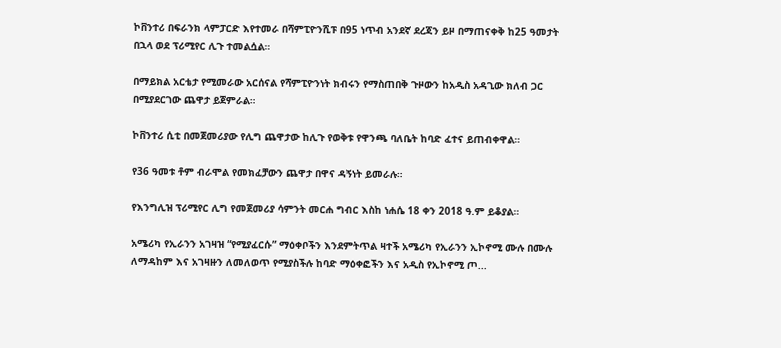ኮቨንተሪ በፍራንክ ላምፓርድ እየተመራ በሻምፒዮንሺፑ በ95 ነጥብ አንደኛ ደረጃን ይዞ በማጠናቀቅ ከ25 ዓመታት በኋላ ወደ ፕሪሚየር ሊጉ ተመልሷል።

በማይክል አርቴታ የሚመራው አርሰናል የሻምፒዮንነት ክብሩን የማስጠበቅ ጉዞውን ከአዲስ አዳጊው ክለብ ጋር በሚያደርገው ጨዋታ ይጀምራል።

ኮቨንተሪ ሲቲ በመጀመሪያው የሊግ ጨዋታው ከሊጉ የወቅቱ የዋንጫ ባለቤት ከባድ ፈተና ይጠብቀዋል።

የ36 ዓመቱ ቶም ብራሞል የመክፈቻውን ጨዋታ በዋና ዳኝነት ይመራሉ።

የእንግሊዝ ፕሪሚየር ሊግ የመጀመሪያ ሳምንት መርሐ ግብር እስከ ነሐሴ 18 ቀን 2018 ዓ.ም ይቆያል።

አሜሪካ የኢራንን አገዛዝ “የሚያፈርሱ” ማዕቀቦችን እንደምትጥል ዛተች አሜሪካ የኢራንን ኢኮኖሚ ሙሉ በሙሉ ለማዳከም እና አገዛዙን ለመለወጥ የሚያስችሉ ከባድ ማዕቀፎችን እና አዲስ የኢኮኖሚ ጦ...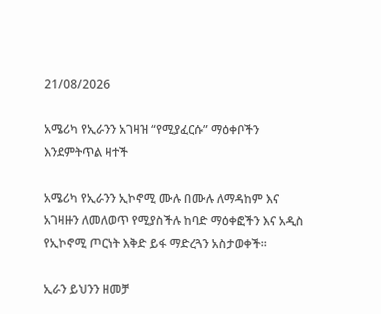21/08/2026

አሜሪካ የኢራንን አገዛዝ “የሚያፈርሱ” ማዕቀቦችን እንደምትጥል ዛተች

አሜሪካ የኢራንን ኢኮኖሚ ሙሉ በሙሉ ለማዳከም እና አገዛዙን ለመለወጥ የሚያስችሉ ከባድ ማዕቀፎችን እና አዲስ የኢኮኖሚ ጦርነት እቅድ ይፋ ማድረጓን አስታወቀች።

ኢራን ይህንን ዘመቻ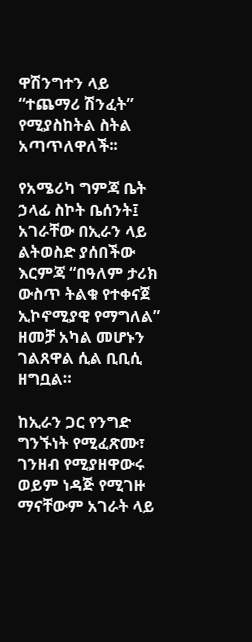ዋሽንግተን ላይ “ተጨማሪ ሽንፈት” የሚያስከትል ስትል አጣጥለዋለች፡፡

የአሜሪካ ግምጃ ቤት ኃላፊ ስኮት ቤሰንት፤ አገራቸው በኢራን ላይ ልትወስድ ያሰበችው እርምጃ “በዓለም ታሪክ ውስጥ ትልቁ የተቀናጀ ኢኮኖሚያዊ የማግለል” ዘመቻ አካል መሆኑን ገልጸዋል ሲል ቢቢሲ ዘግቧል።

ከኢራን ጋር የንግድ ግንኙነት የሚፈጽሙ፣ ገንዘብ የሚያዘዋውሩ ወይም ነዳጅ የሚገዙ ማናቸውም አገራት ላይ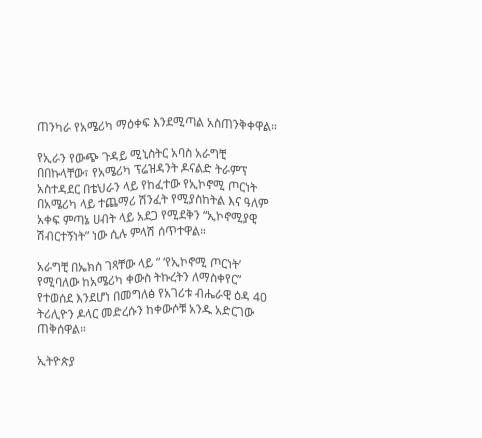ጠንካራ የአሜሪካ ማዕቀፍ እንደሚጣል አስጠንቅቀዋል።

የኢራን የውጭ ጉዳይ ሚኒስትር አባስ አራግቺ በበኩላቸው፣ የአሜሪካ ፕሬዝዳንት ዶናልድ ትራምፕ አስተዳደር በቴህራን ላይ የከፈተው የኢኮኖሚ ጦርነት በአሜሪካ ላይ ተጨማሪ ሽንፈት የሚያስከትል እና ዓለም አቀፍ ምጣኔ ሀብት ላይ አደጋ የሚደቅን “ኢኮኖሚያዊ ሽብርተኝነት” ነው ሲሉ ምላሽ ሰጥተዋል።

አራግቺ በኤክስ ገጻቸው ላይ ” ‘የኢኮኖሚ ጦርነት’ የሚባለው ከአሜሪካ ቀውስ ትኩረትን ለማስቀየር” የተወሰደ እንደሆነ በመግለፅ የአገሪቱ ብሔራዊ ዕዳ 40 ትሪሊዮን ዶላር መድረሱን ከቀውሶቹ አንዱ አድርገው ጠቅሰዋል።

ኢትዮጵያ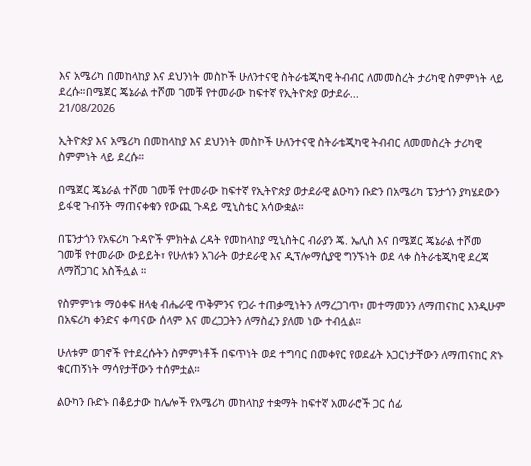እና አሜሪካ በመከላከያ እና ደህንነት መስኮች ሁለንተናዊ ስትራቴጂካዊ ትብብር ለመመስረት ታሪካዊ ስምምነት ላይ ደረሱ።በሜጀር ጄኔራል ተሾመ ገመቹ የተመራው ከፍተኛ የኢትዮጵያ ወታደራ...
21/08/2026

ኢትዮጵያ እና አሜሪካ በመከላከያ እና ደህንነት መስኮች ሁለንተናዊ ስትራቴጂካዊ ትብብር ለመመስረት ታሪካዊ ስምምነት ላይ ደረሱ።

በሜጀር ጄኔራል ተሾመ ገመቹ የተመራው ከፍተኛ የኢትዮጵያ ወታደራዊ ልዑካን ቡድን በአሜሪካ ፔንታጎን ያካሄደውን ይፋዊ ጉብኝት ማጠናቀቁን የውጪ ጉዳይ ሚኒስቴር አሳውቋል።

በፔንታጎን የአፍሪካ ጉዳዮች ምክትል ረዳት የመከላከያ ሚኒስትር ብራያን ጄ. ኤሊስ እና በሜጀር ጄኔራል ተሾመ ገመቹ የተመራው ውይይት፣ የሁለቱን አገራት ወታደራዊ እና ዲፕሎማሲያዊ ግንኙነት ወደ ላቀ ስትራቴጂካዊ ደረጃ ለማሸጋገር አስችሏል ።

የስምምነቱ ማዕቀፍ ዘላቂ ብሔራዊ ጥቅምንና የጋራ ተጠቃሚነትን ለማረጋገጥ፣ መተማመንን ለማጠናከር እንዲሁም በአፍሪካ ቀንድና ቀጣናው ሰላም እና መረጋጋትን ለማስፈን ያለመ ነው ተብሏል።

ሁለቱም ወገኖች የተደረሱትን ስምምነቶች በፍጥነት ወደ ተግባር በመቀየር የወደፊት አጋርነታቸውን ለማጠናከር ጽኑ ቁርጠኝነት ማሳየታቸውን ተሰምቷል።

ልዑካን ቡድኑ በቆይታው ከሌሎች የአሜሪካ መከላከያ ተቋማት ከፍተኛ አመራሮች ጋር ሰፊ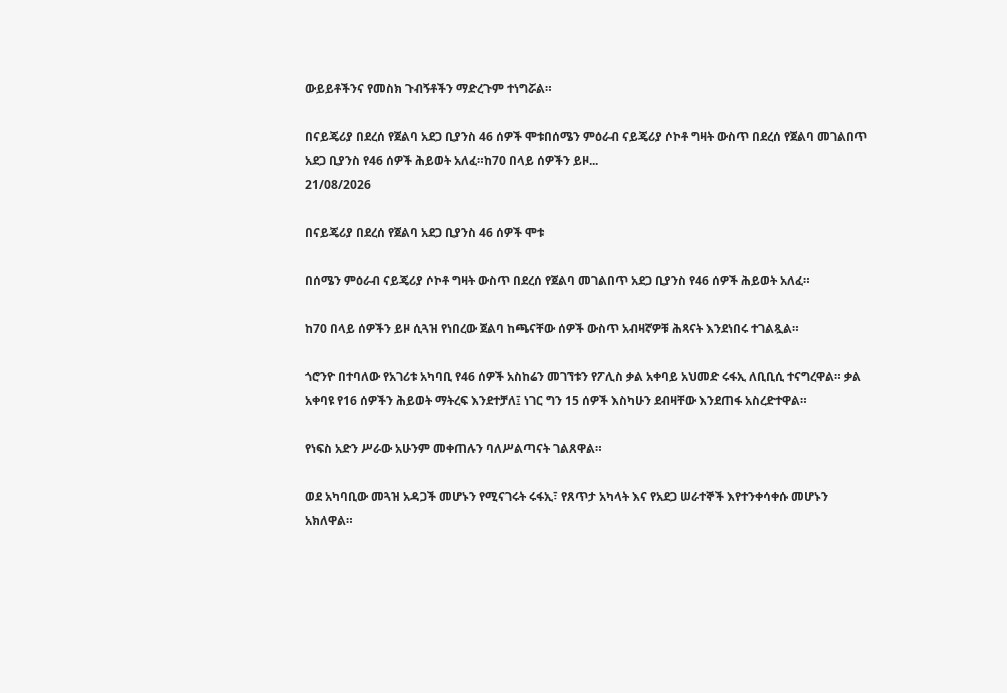ውይይቶችንና የመስክ ጉብኝቶችን ማድረጉም ተነግሯል።

በናይጄሪያ በደረሰ የጀልባ አደጋ ቢያንስ 46 ሰዎች ሞቱበሰሜን ምዕራብ ናይጄሪያ ሶኮቶ ግዛት ውስጥ በደረሰ የጀልባ መገልበጥ አደጋ ቢያንስ የ46 ሰዎች ሕይወት አለፈ።ከ70 በላይ ሰዎችን ይዞ...
21/08/2026

በናይጄሪያ በደረሰ የጀልባ አደጋ ቢያንስ 46 ሰዎች ሞቱ

በሰሜን ምዕራብ ናይጄሪያ ሶኮቶ ግዛት ውስጥ በደረሰ የጀልባ መገልበጥ አደጋ ቢያንስ የ46 ሰዎች ሕይወት አለፈ።

ከ70 በላይ ሰዎችን ይዞ ሲጓዝ የነበረው ጀልባ ከጫናቸው ሰዎች ውስጥ አብዛኛዎቹ ሕጻናት እንደነበሩ ተገልጿል።

ጎሮንዮ በተባለው የአገሪቱ አካባቢ የ46 ሰዎች አስከሬን መገኘቱን የፖሊስ ቃል አቀባይ አህመድ ሩፋኢ ለቢቢሲ ተናግረዋል። ቃል አቀባዩ የ16 ሰዎችን ሕይወት ማትረፍ እንደተቻለ፤ ነገር ግን 15 ሰዎች እስካሁን ደብዛቸው እንደጠፋ አስረድተዋል።

የነፍስ አድን ሥራው አሁንም መቀጠሉን ባለሥልጣናት ገልጸዋል።

ወደ አካባቢው መጓዝ አዳጋች መሆኑን የሚናገሩት ሩፋኢ፣ የጸጥታ አካላት እና የአደጋ ሠራተኞች እየተንቀሳቀሱ መሆኑን አክለዋል።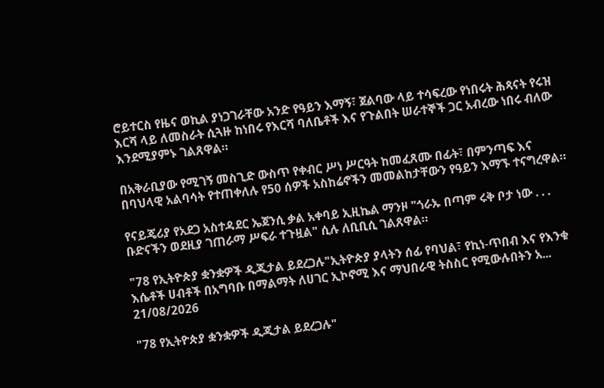ሮይተርስ የዜና ወኪል ያነጋገራቸው አንድ የዓይን እማኝ፣ ጀልባው ላይ ተሳፍረው የነበሩት ሕጻናት የሩዝ እርሻ ላይ ለመስራት ሲጓዙ ከነበሩ የእርሻ ባለቤቶች እና የጉልበት ሠራተኞች ጋር አብረው ነበሩ ብለው እንደሚያምኑ ገልጸዋል።

በአቅራቢያው የሚገኝ መስጊድ ውስጥ የቀብር ሥነ ሥርዓት ከመፈጸሙ በፊት፣ በምንጣፍ እና በባህላዊ አልባሳት የተጠቀለሉ የ50 ሰዎች አስከሬኖችን መመልከታቸውን የዓይን እማኙ ተናግረዋል።

የናይጄሪያ የአደጋ አስተዳደር ኤጀንሲ ቃል አቀባይ ኢዚኬል ማንዞ "ጎራኡ በጣም ሩቅ ቦታ ነው . . . ቡድናችን ወደዚያ ገጠራማ ሥፍራ ተጉዟል" ሲሉ ለቢቢሲ ገልጸዋል።

"78 የኢትዮጵያ ቋንቋዎች ዲጂታል ይደረጋሉ"ኢትዮጵያ ያላትን ሰፊ የባህል፣ የኪነ-ጥበብ እና የእንቁ እሴቶች ሀብቶች በአግባቡ በማልማት ለሀገር ኢኮኖሚ እና ማህበራዊ ትስስር የሚውሉበትን አ...
21/08/2026

"78 የኢትዮጵያ ቋንቋዎች ዲጂታል ይደረጋሉ"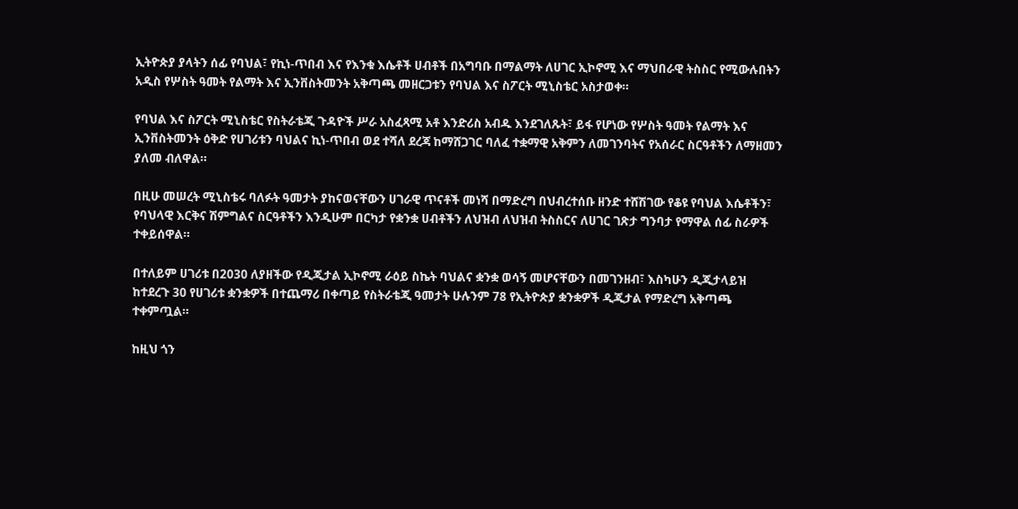ኢትዮጵያ ያላትን ሰፊ የባህል፣ የኪነ-ጥበብ እና የእንቁ እሴቶች ሀብቶች በአግባቡ በማልማት ለሀገር ኢኮኖሚ እና ማህበራዊ ትስስር የሚውሉበትን አዲስ የሦስት ዓመት የልማት እና ኢንቨስትመንት አቅጣጫ መዘርጋቱን የባህል እና ስፖርት ሚኒስቴር አስታወቀ።

የባህል እና ስፖርት ሚኒስቴር የስትራቴጂ ጉዳዮች ሥራ አስፈጻሚ አቶ እንድሪስ አብዱ እንደገለጹት፣ ይፋ የሆነው የሦስት ዓመት የልማት እና ኢንቨስትመንት ዕቅድ የሀገሪቱን ባህልና ኪነ-ጥበብ ወደ ተሻለ ደረጃ ከማሸጋገር ባለፈ ተቋማዊ አቅምን ለመገንባትና የአሰራር ስርዓቶችን ለማዘመን ያለመ ብለዋል።

በዚሁ መሠረት ሚኒስቴሩ ባለፉት ዓመታት ያከናወናቸውን ሀገራዊ ጥናቶች መነሻ በማድረግ በህብረተሰቡ ዘንድ ተሸሽገው የቆዩ የባህል እሴቶችን፣ የባህላዊ እርቅና ሽምግልና ስርዓቶችን እንዲሁም በርካታ የቋንቋ ሀብቶችን ለህዝብ ለህዝብ ትስስርና ለሀገር ገጽታ ግንባታ የማዋል ሰፊ ስራዎች ተቀይሰዋል።

በተለይም ሀገሪቱ በ2030 ለያዘችው የዲጂታል ኢኮኖሚ ራዕይ ስኬት ባህልና ቋንቋ ወሳኝ መሆናቸውን በመገንዘብ፣ እስካሁን ዲጂታላይዝ ከተደረጉ 30 የሀገሪቱ ቋንቋዎች በተጨማሪ በቀጣይ የስትራቴጂ ዓመታት ሁሉንም 78 የኢትዮጵያ ቋንቋዎች ዲጂታል የማድረግ አቅጣጫ ተቀምጧል።

ከዚህ ጎን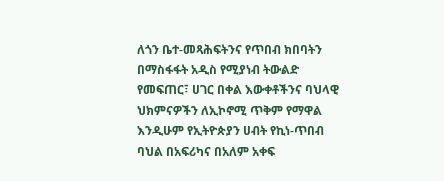ለጎን ቤተ-መጻሕፍትንና የጥበብ ክበባትን በማስፋፋት አዲስ የሚያነብ ትውልድ የመፍጠር፣ ሀገር በቀል እውቀቶችንና ባህላዊ ህክምናዎችን ለኢኮኖሚ ጥቅም የማዋል እንዲሁም የኢትዮጵያን ሀብት የኪነ-ጥበብ ባህል በአፍሪካና በአለም አቀፍ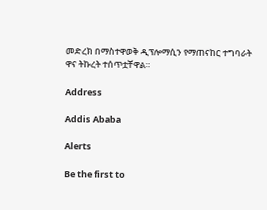መድረክ በማስተዋወቅ ዲፕሎማሲን የማጠናከር ተግባራት ዋና ትኩረት ተሰጥቷቸዋል።

Address

Addis Ababa

Alerts

Be the first to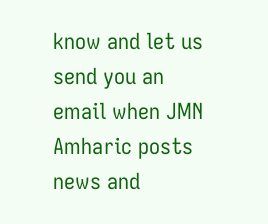know and let us send you an email when JMN Amharic posts news and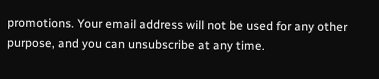promotions. Your email address will not be used for any other purpose, and you can unsubscribe at any time.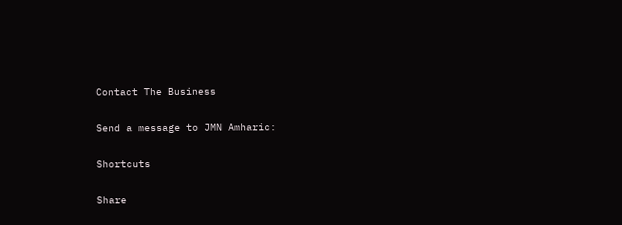Contact The Business

Send a message to JMN Amharic:

Shortcuts

Share